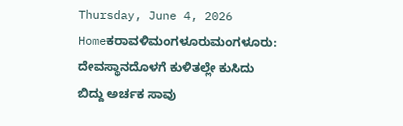Thursday, June 4, 2026
Homeಕರಾವಳಿಮಂಗಳೂರುಮಂಗಳೂರು: ದೇವಸ್ಥಾನದೊಳಗೆ ಕುಳಿತಲ್ಲೇ ಕುಸಿದು ಬಿದ್ದು ಅರ್ಚಕ ಸಾವು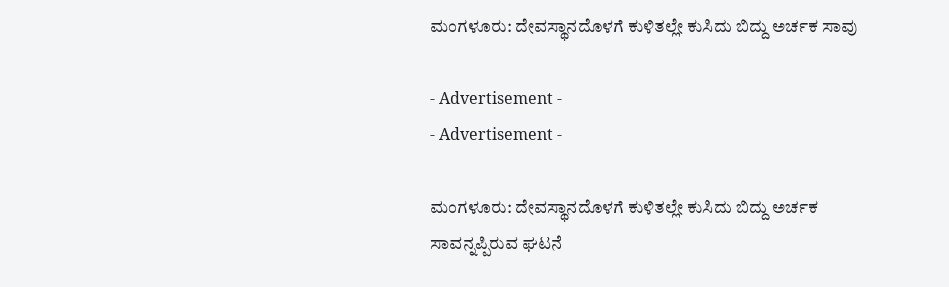ಮಂಗಳೂರು: ದೇವಸ್ಥಾನದೊಳಗೆ ಕುಳಿತಲ್ಲೇ ಕುಸಿದು ಬಿದ್ದು ಅರ್ಚಕ ಸಾವು

- Advertisement -
- Advertisement -

ಮಂಗಳೂರು: ದೇವಸ್ಥಾನದೊಳಗೆ ಕುಳಿತಲ್ಲೇ ಕುಸಿದು ಬಿದ್ದು ಅರ್ಚಕ ಸಾವನ್ನಪ್ಪಿರುವ ಘಟನೆ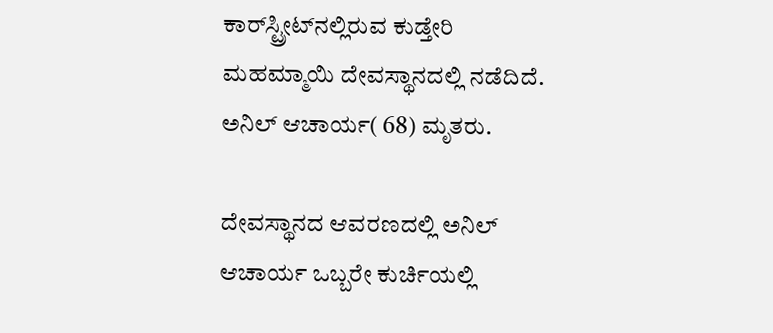ಕಾರ್‌ಸ್ಟ್ರೀಟ್‌ನಲ್ಲಿರುವ ಕುಡ್ತೇರಿ ಮಹಮ್ಮಾಯಿ ದೇವಸ್ಥಾನದಲ್ಲಿ ನಡೆದಿದೆ. ಅನಿಲ್ ಆಚಾರ್ಯ( 68) ಮೃತರು.

ದೇವಸ್ಥಾನದ ಆವರಣದಲ್ಲಿ ಅನಿಲ್ ಆಚಾರ್ಯ ಒಬ್ಬರೇ ಕುರ್ಚಿಯಲ್ಲಿ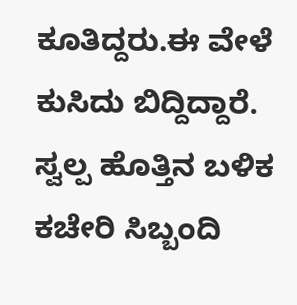ಕೂತಿದ್ದರು.ಈ ವೇಳೆ ಕುಸಿದು ಬಿದ್ದಿದ್ದಾರೆ. ಸ್ವಲ್ಪ ಹೊತ್ತಿನ ಬಳಿಕ ಕಚೇರಿ ಸಿಬ್ಬಂದಿ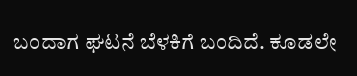ಬಂದಾಗ ಘಟನೆ ಬೆಳಕಿಗೆ ಬಂದಿದೆ. ಕೂಡಲೇ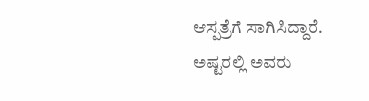ಆಸ್ಪತ್ರೆಗೆ ಸಾಗಿಸಿದ್ದಾರೆ. ಅಷ್ಟರಲ್ಲಿ ಅವರು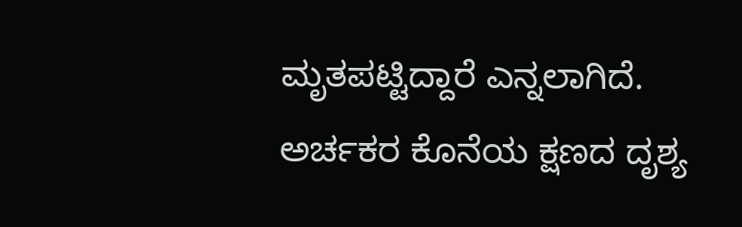ಮೃತಪಟ್ಟಿದ್ದಾರೆ ಎನ್ನಲಾಗಿದೆ. ಅರ್ಚಕರ ಕೊನೆಯ ಕ್ಷಣದ ದೃಶ್ಯ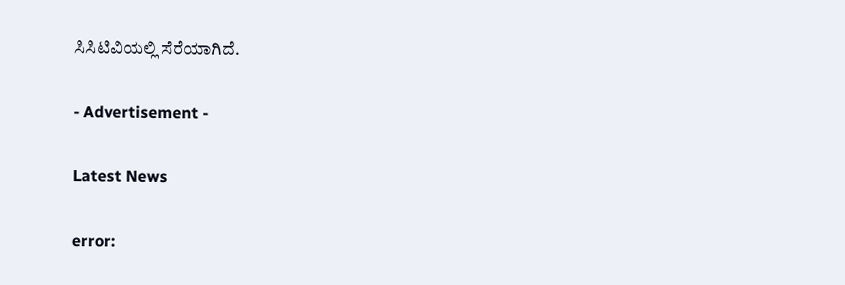ಸಿಸಿಟಿವಿಯಲ್ಲಿ ಸೆರೆಯಾಗಿದೆ.

- Advertisement -

Latest News

error: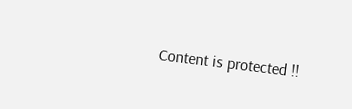Content is protected !!